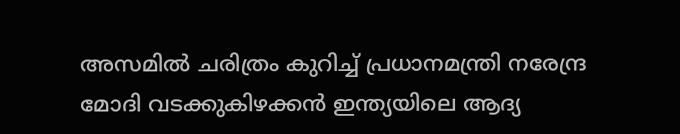അസമിൽ ചരിത്രം കുറിച്ച് പ്രധാനമന്ത്രി നരേന്ദ്ര മോദി വടക്കുകിഴക്കൻ ഇന്ത്യയിലെ ആദ്യ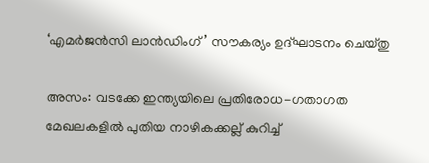‘എമർജൻസി ലാൻഡിംഗ്’ സൗകര്യം ഉദ്ഘാടനം ചെയ്തു

അസം: വടക്കേ ഇന്ത്യയിലെ പ്രതിരോധ-ഗതാഗത മേഖലകളിൽ പുതിയ നാഴികക്കല്ല് കുറിച്ച്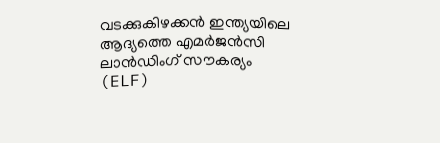വടക്കുകിഴക്കൻ ഇന്ത്യയിലെ ആദ്യത്തെ എമർജൻസി ലാൻഡിംഗ് സൗകര്യം (ELF)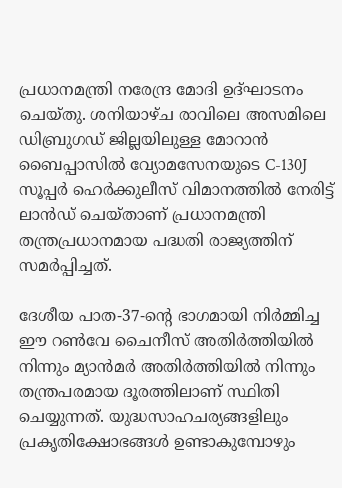പ്രധാനമന്ത്രി നരേന്ദ്ര മോദി ഉദ്ഘാടനം ചെയ്തു. ശനിയാഴ്ച രാവിലെ അസമിലെ ഡിബ്രുഗഡ് ജില്ലയിലുള്ള മോറാൻ ബൈപ്പാസിൽ വ്യോമസേനയുടെ C-130J സൂപ്പർ ഹെർക്കുലീസ് വിമാനത്തിൽ നേരിട്ട് ലാൻഡ് ചെയ്താണ് പ്രധാനമന്ത്രി തന്ത്രപ്രധാനമായ പദ്ധതി രാജ്യത്തിന് സമർപ്പിച്ചത്.

ദേശീയ പാത-37-ന്റെ ഭാഗമായി നിർമ്മിച്ച ഈ റൺവേ ചൈനീസ് അതിർത്തിയിൽ നിന്നും മ്യാൻമർ അതിർത്തിയിൽ നിന്നും തന്ത്രപരമായ ദൂരത്തിലാണ് സ്ഥിതി ചെയ്യുന്നത്. യുദ്ധസാഹചര്യങ്ങളിലും പ്രകൃതിക്ഷോഭങ്ങൾ ഉണ്ടാകുമ്പോഴും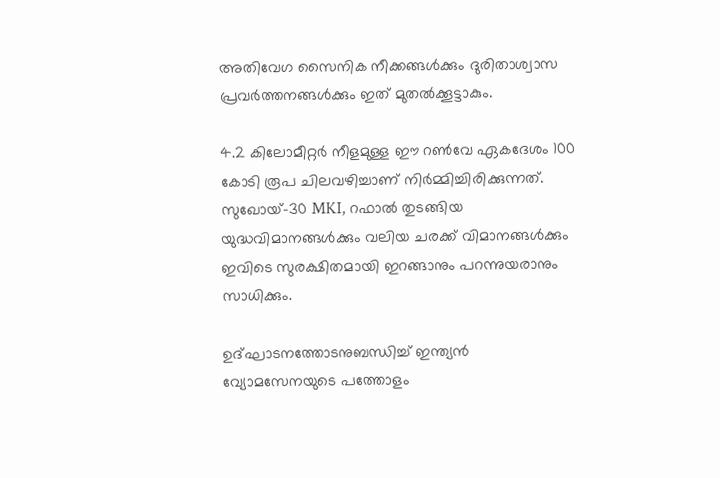അതിവേഗ സൈനിക നീക്കങ്ങൾക്കും ദുരിതാശ്വാസ പ്രവർത്തനങ്ങൾക്കും ഇത് മുതൽക്കൂട്ടാകും.

4.2 കിലോമീറ്റർ നീളമുള്ള ഈ റൺവേ ഏകദേശം 100 കോടി രൂപ ചിലവഴിച്ചാണ് നിർമ്മിച്ചിരിക്കുന്നത്. സുഖോയ്-30 MKI, റഫാൽ തുടങ്ങിയ യുദ്ധവിമാനങ്ങൾക്കും വലിയ ചരക്ക് വിമാനങ്ങൾക്കും ഇവിടെ സുരക്ഷിതമായി ഇറങ്ങാനും പറന്നുയരാനും സാധിക്കും.

ഉദ്ഘാടനത്തോടനുബന്ധിച്ച് ഇന്ത്യൻ വ്യോമസേനയുടെ പത്തോളം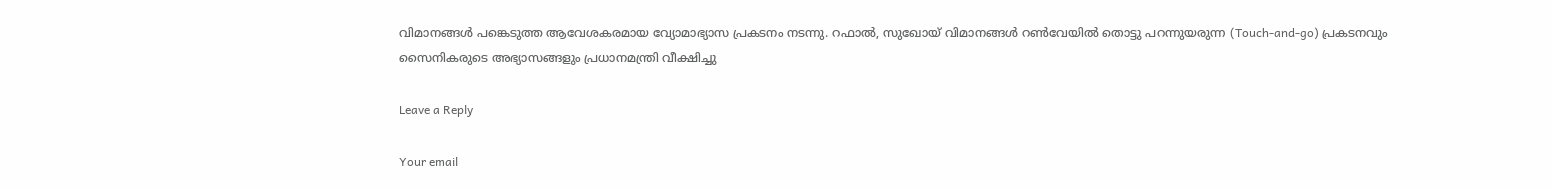വിമാനങ്ങൾ പങ്കെടുത്ത ആവേശകരമായ വ്യോമാഭ്യാസ പ്രകടനം നടന്നു. റഫാൽ, സുഖോയ് വിമാനങ്ങൾ റൺവേയിൽ തൊട്ടു പറന്നുയരുന്ന (Touch-and-go) പ്രകടനവും സൈനികരുടെ അഭ്യാസങ്ങളും പ്രധാനമന്ത്രി വീക്ഷിച്ചു

Leave a Reply

Your email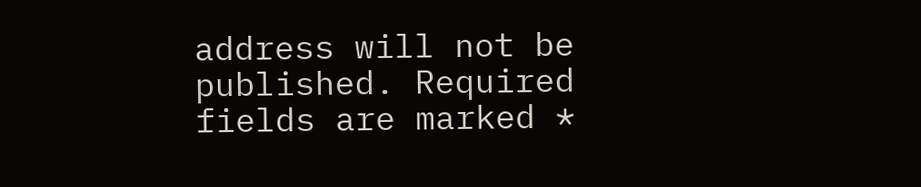address will not be published. Required fields are marked *